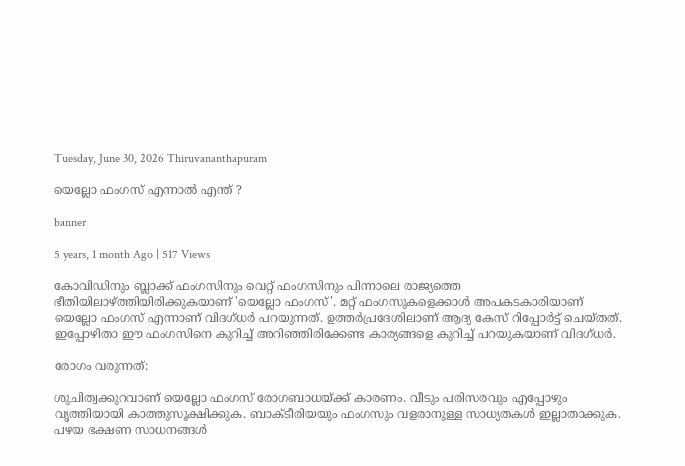Tuesday, June 30, 2026 Thiruvananthapuram

യെല്ലോ ഫംഗസ് എന്നാല്‍ എന്ത് ?

banner

5 years, 1 month Ago | 517 Views

കോവിഡിനും ബ്ലാക്ക് ഫംഗസിനും വെറ്റ് ഫംഗസിനും പിന്നാലെ രാജ്യത്തെ ഭീതിയിലാഴ്ത്തിയിരിക്കുകയാണ് 'യെല്ലോ ഫംഗസ്'. മറ്റ് ഫംഗസുകളെക്കാള്‍ അപകടകാരിയാണ് യെല്ലോ ഫംഗസ് എന്നാണ് വിദഗ്ധര്‍ പറയുന്നത്. ഉത്തര്‍പ്രദേശിലാണ് ആദ്യ കേസ് റിപ്പോര്‍ട്ട് ചെയ്തത്. ഇപ്പോഴിതാ ഈ ഫംഗസിനെ കുറിച്ച്‌ അറിഞ്ഞിരിക്കേണ്ട കാര്യങ്ങളെ കുറിച്ച്‌ പറയുകയാണ് വിദഗ്ധര്‍.

രോഗം വരുന്നത്:

ശുചിത്വക്കുറവാണ് യെല്ലോ ഫംഗസ് രോഗബാധയ്ക്ക് കാരണം. വീടും പരിസരവും എപ്പോഴും വൃത്തിയായി കാത്തുസൂക്ഷിക്കുക. ബാക്ടീരിയയും ഫംഗസും വളരാനുള്ള സാധ്യതകള്‍ ഇല്ലാതാക്കുക. പഴയ ഭക്ഷണ സാധനങ്ങള്‍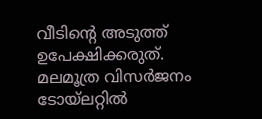വീടിന്റെ അടുത്ത് ഉപേക്ഷിക്കരുത്. മലമൂത്ര വിസര്‍ജനം ടോയ്‌ലറ്റില്‍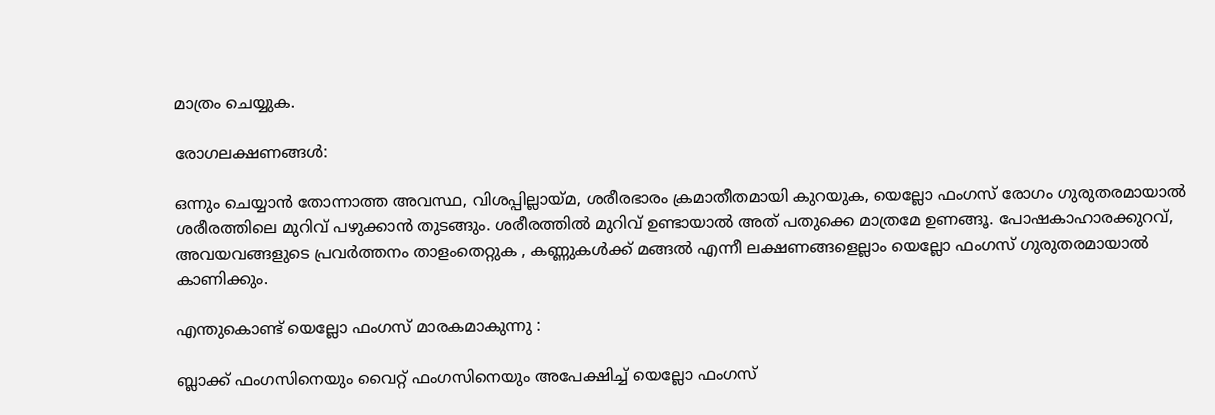മാത്രം ചെയ്യുക.

രോഗലക്ഷണങ്ങള്‍:

ഒന്നും ചെയ്യാന്‍ തോന്നാത്ത അവസ്ഥ, വിശപ്പില്ലായ്മ, ശരീരഭാരം ക്രമാതീതമായി കുറയുക, യെല്ലോ ഫംഗസ് രോഗം ഗുരുതരമായാല്‍ ശരീരത്തിലെ മുറിവ് പഴുക്കാന്‍ തുടങ്ങും. ശരീരത്തില്‍ മുറിവ് ഉണ്ടായാല്‍ അത് പതുക്കെ മാത്രമേ ഉണങ്ങൂ. പോഷകാഹാരക്കുറവ്, അവയവങ്ങളുടെ പ്രവര്‍ത്തനം താളംതെറ്റുക , കണ്ണുകള്‍ക്ക് മങ്ങല്‍ എന്നീ ലക്ഷണങ്ങളെല്ലാം യെല്ലോ ഫംഗസ് ഗുരുതരമായാല്‍ കാണിക്കും.

എന്തുകൊണ്ട് യെല്ലോ ഫംഗസ് മാരകമാകുന്നു :

ബ്ലാക്ക് ഫംഗസിനെയും വൈറ്റ് ഫംഗസിനെയും അപേക്ഷിച്ച്‌ യെല്ലോ ഫംഗസ്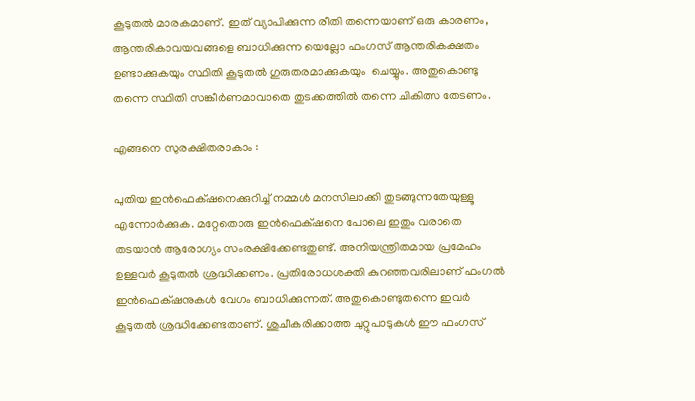കൂടുതല്‍ മാരകമാണ്. ഇത് വ്യാപിക്കുന്ന രീതി തന്നെയാണ് ഒരു കാരണം, ആന്തരികാവയവങ്ങളെ ബാധിക്കുന്ന യെല്ലോ ഫംഗസ് ആന്തരികക്ഷതം ഉണ്ടാക്കുകയും സ്ഥിതി കൂടുതല്‍ ഗുരുതരമാക്കുകയും  ചെയ്യും. അതുകൊണ്ടു തന്നെ സ്ഥിതി സങ്കീര്‍ണമാവാതെ തുടക്കത്തില്‍ തന്നെ ചികിത്സ തേടണം.

എങ്ങനെ സുരക്ഷിതരാകാം :

പുതിയ ഇന്‍ഫെക്‌ഷനെക്കുറിച്ച്‌ നമ്മള്‍ മനസിലാക്കി തുടങ്ങുന്നതേയുള്ളൂ എന്നോര്‍ക്കുക. മറ്റേതൊരു ഇന്‍ഫെക്‌ഷനെ പോലെ ഇതും വരാതെ തടയാന്‍ ആരോഗ്യം സംരക്ഷിക്കേണ്ടതുണ്ട്. അനിയന്ത്രിതമായ പ്രമേഹം ഉള്ളവര്‍ കൂടുതല്‍ ശ്രദ്ധിക്കണം. പ്രതിരോധശക്തി കുറഞ്ഞവരിലാണ് ഫംഗല്‍ ഇന്‍ഫെക്‌ഷനുകള്‍ വേഗം ബാധിക്കുന്നത്. അതുകൊണ്ടുതന്നെ ഇവര്‍ കൂടുതല്‍ ശ്രദ്ധിക്കേണ്ടതാണ്. ശുചീകരിക്കാത്ത ചുറ്റുപാടുകള്‍ ഈ ഫംഗസ്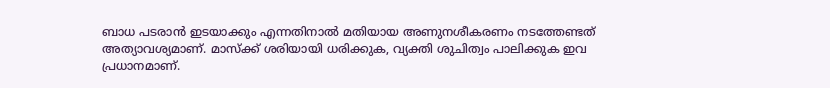ബാധ പടരാന്‍ ഇടയാക്കും എന്നതിനാല്‍ മതിയായ അണുനശീകരണം നടത്തേണ്ടത് അത്യാവശ്യമാണ്. മാസ്ക്ക് ശരിയായി ധരിക്കുക, വ്യക്തി ശുചിത്വം പാലിക്കുക ഇവ പ്രധാനമാണ്.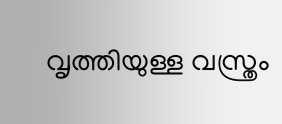വൃത്തിയുള്ള വസ്ത്രം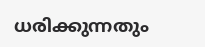ധരിക്കുന്നതും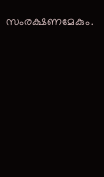സംരക്ഷണമേകും.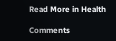Read More in Health

Comments